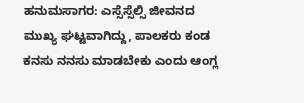ಹನುಮಸಾಗರ: ಎಸ್ಸೆಸ್ಸೆಲ್ಸಿ ಜೀವನದ ಮುಖ್ಯ ಘಟ್ಟವಾಗಿದ್ದು, ಪಾಲಕರು ಕಂಡ ಕನಸು ನನಸು ಮಾಡಬೇಕು ಎಂದು ಆಂಗ್ಲ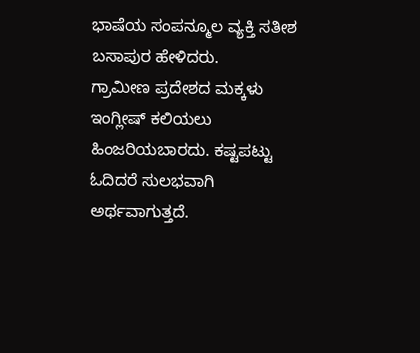ಭಾಷೆಯ ಸಂಪನ್ಮೂಲ ವ್ಯಕ್ತಿ ಸತೀಶ ಬಸಾಪುರ ಹೇಳಿದರು.
ಗ್ರಾಮೀಣ ಪ್ರದೇಶದ ಮಕ್ಕಳು ಇಂಗ್ಲೀಷ್ ಕಲಿಯಲು ಹಿಂಜರಿಯಬಾರದು. ಕಷ್ಟಪಟ್ಟು ಓದಿದರೆ ಸುಲಭವಾಗಿ ಅರ್ಥವಾಗುತ್ತದೆ.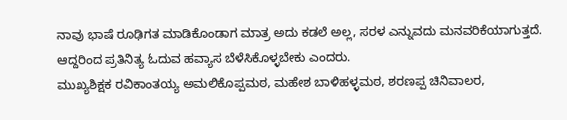ನಾವು ಭಾಷೆ ರೂಢಿಗತ ಮಾಡಿಕೊಂಡಾಗ ಮಾತ್ರ ಅದು ಕಡಲೆ ಅಲ್ಲ, ಸರಳ ಎನ್ನುವದು ಮನವರಿಕೆಯಾಗುತ್ತದೆ. ಆದ್ದರಿಂದ ಪ್ರತಿನಿತ್ಯ ಓದುವ ಹವ್ಯಾಸ ಬೆಳೆಸಿಕೊಳ್ಳಬೇಕು ಎಂದರು.
ಮುಖ್ಯಶಿಕ್ಷಕ ರವಿಕಾಂತಯ್ಯ ಅಮಲಿಕೊಪ್ಪಮಠ, ಮಹೇಶ ಬಾಳಿಹಳ್ಳಮಠ, ಶರಣಪ್ಪ ಚಿನಿವಾಲರ,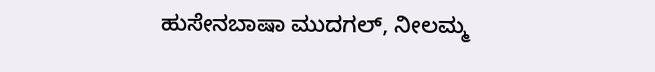ಹುಸೇನಬಾಷಾ ಮುದಗಲ್, ನೀಲಮ್ಮ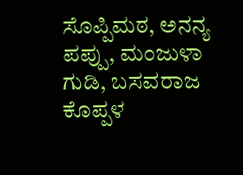ಸೊಪ್ಪಿಮಠ, ಅನನ್ಯ ಪಪ್ಪು, ಮಂಜುಳಾ ಗುಡಿ, ಬಸವರಾಜ ಕೊಪ್ಪಳ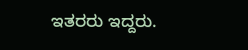ಇತರರು ಇದ್ದರು.